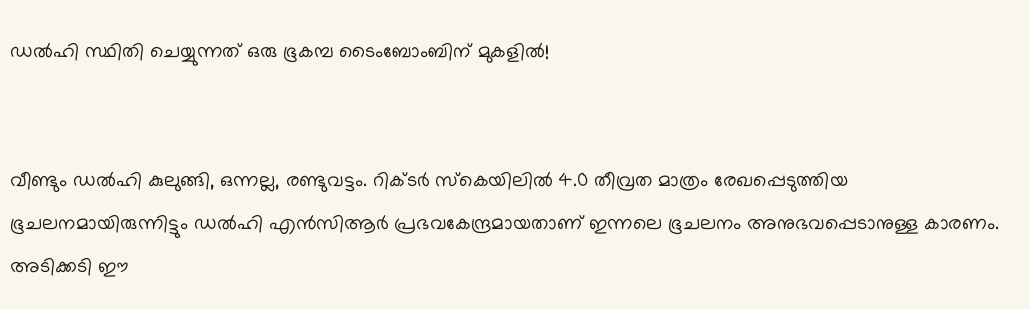ഡല്‍ഹി സ്ഥിതി ചെയ്യുന്നത് ഒരു ഭൂകമ്പ ടൈംബോംബിന് മുകളില്‍!


വീണ്ടും ഡൽഹി കുലുങ്ങി, ഒന്നല്ല, രണ്ടുവട്ടം. റിക്ടർ സ്കെയിലിൽ 4.0 തീവ്രത മാത്രം രേഖപ്പെടുത്തിയ ഭൂചലനമായിരുന്നിട്ടും ഡൽഹി എൻസിആർ പ്രഭവകേന്ദ്രമായതാണ് ഇന്നലെ ഭൂചലനം അനുഭവപ്പെടാനുള്ള കാരണം. അടിക്കടി ഈ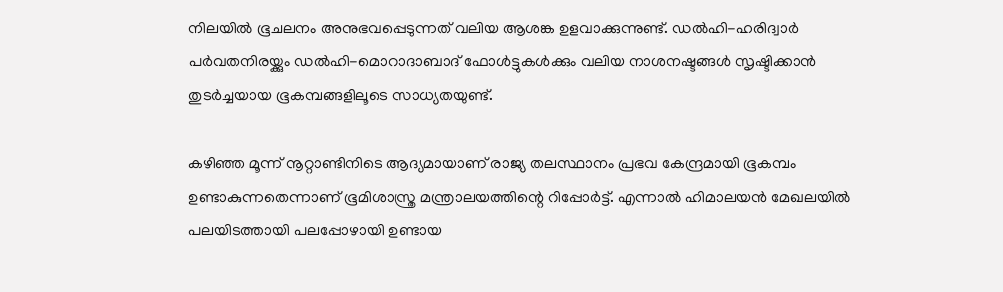നിലയിൽ ഭൂചലനം അനുഭവപ്പെടുന്നത് വലിയ ആശങ്ക ഉളവാക്കുന്നുണ്ട്. ഡൽഹി-ഹരിദ്വാർ പർവതനിരയ്ക്കും ഡൽഹി-മൊറാദാബാദ് ഫോൾട്ടുകൾക്കും വലിയ നാശനഷ്ടങ്ങൾ സൃഷ്ടിക്കാൻ തുടർച്ചയായ ഭൂകമ്പങ്ങളിലൂടെ സാധ്യതയുണ്ട്.

കഴിഞ്ഞ മൂന്ന് നൂറ്റാണ്ടിനിടെ ആദ്യമായാണ് രാജ്യ തലസ്ഥാനം പ്രഭവ കേന്ദ്രമായി ഭൂകമ്പം ഉണ്ടാകുന്നതെന്നാണ് ഭൂമിശാസ്ത്ര മന്ത്രാലയത്തിന്റെ റിപ്പോർട്ട്. എന്നാൽ ഹിമാലയൻ മേഖലയിൽ പലയിടത്തായി പലപ്പോഴായി ഉണ്ടായ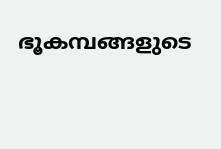ഭൂകമ്പങ്ങളുടെ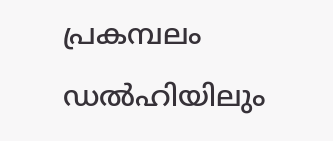പ്രകമ്പലം ഡൽഹിയിലും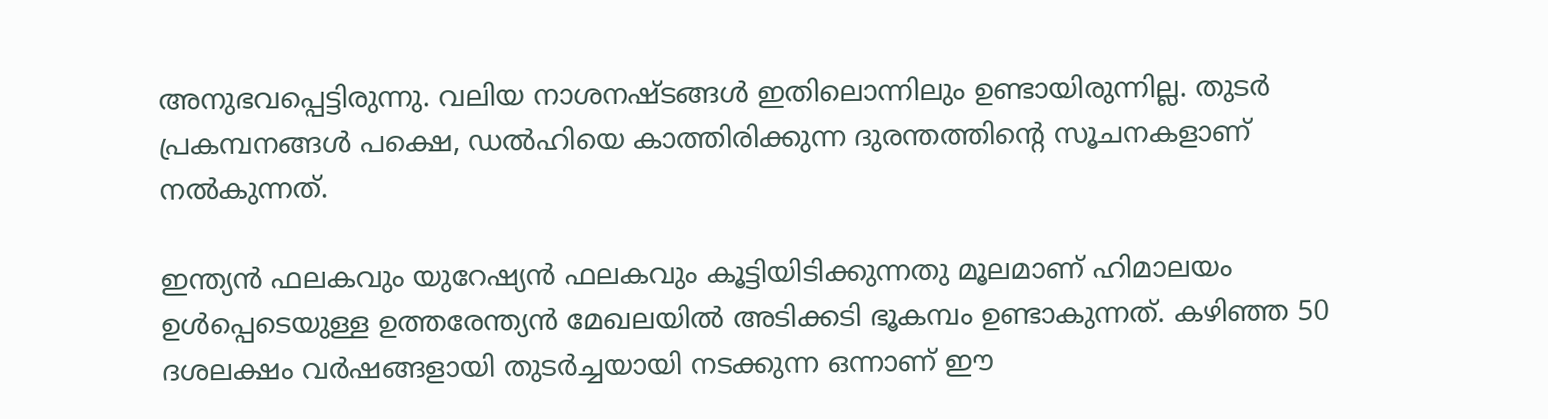അനുഭവപ്പെട്ടിരുന്നു. വലിയ നാശനഷ്ടങ്ങൾ ഇതിലൊന്നിലും ഉണ്ടായിരുന്നില്ല. തുടർ പ്രകമ്പനങ്ങൾ പക്ഷെ, ഡൽഹിയെ കാത്തിരിക്കുന്ന ദുരന്തത്തിൻ്റെ സൂചനകളാണ് നൽകുന്നത്.

ഇന്ത്യൻ ഫലകവും യുറേഷ്യൻ ഫലകവും കൂട്ടിയിടിക്കുന്നതു മൂലമാണ് ഹിമാലയം ഉൾപ്പെടെയുള്ള ഉത്തരേന്ത്യൻ മേഖലയിൽ അടിക്കടി ഭൂകമ്പം ഉണ്ടാകുന്നത്. കഴിഞ്ഞ 50 ദശലക്ഷം വർഷങ്ങളായി തുടർച്ചയായി നടക്കുന്ന ഒന്നാണ് ഈ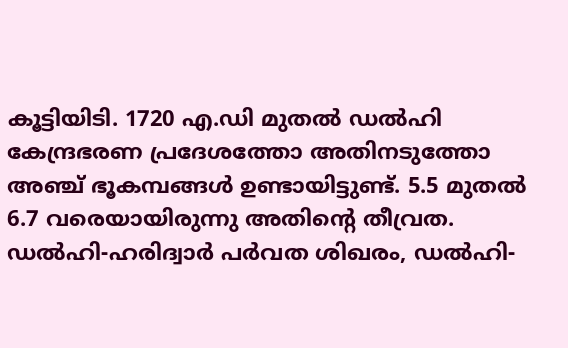കൂട്ടിയിടി. 1720 എ.ഡി മുതൽ ഡൽഹി കേന്ദ്രഭരണ പ്രദേശത്തോ അതിനടുത്തോ അഞ്ച് ഭൂകമ്പങ്ങൾ ഉണ്ടായിട്ടുണ്ട്. 5.5 മുതൽ 6.7 വരെയായിരുന്നു അതിൻ്റെ തീവ്രത. ഡൽഹി-ഹരിദ്വാർ പർവത ശിഖരം, ഡൽഹി-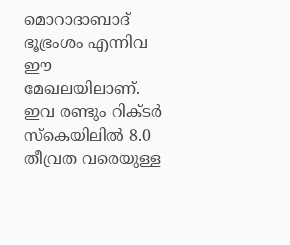മൊറാദാബാദ് ഭൂഭ്രംശം എന്നിവ ഈ മേഖലയിലാണ്. ഇവ രണ്ടും റിക്ടർ സ്കെയിലിൽ 8.0 തീവ്രത വരെയുള്ള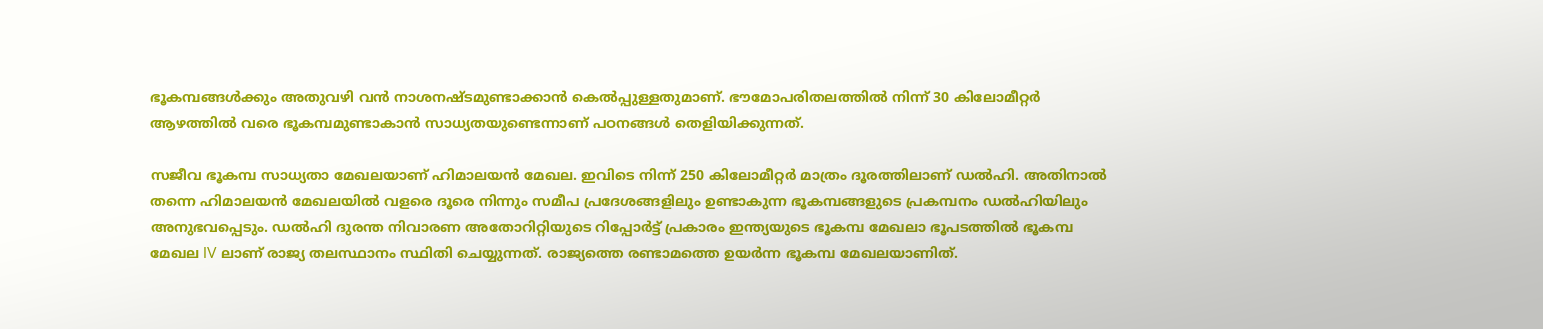ഭൂകമ്പങ്ങൾക്കും അതുവഴി വൻ നാശനഷ്ടമുണ്ടാക്കാൻ കെൽപ്പുള്ളതുമാണ്. ഭൗമോപരിതലത്തിൽ നിന്ന് 30 കിലോമീറ്റർ ആഴത്തിൽ വരെ ഭൂകമ്പമുണ്ടാകാൻ സാധ്യതയുണ്ടെന്നാണ് പഠനങ്ങൾ തെളിയിക്കുന്നത്.

സജീവ ഭൂകമ്പ സാധ്യതാ മേഖലയാണ് ഹിമാലയൻ മേഖല. ഇവിടെ നിന്ന് 250 കിലോമീറ്റർ മാത്രം ദൂരത്തിലാണ് ഡൽഹി. അതിനാൽ തന്നെ ഹിമാലയൻ മേഖലയിൽ വളരെ ദൂരെ നിന്നും സമീപ പ്രദേശങ്ങളിലും ഉണ്ടാകുന്ന ഭൂകമ്പങ്ങളുടെ പ്രകമ്പനം ഡൽഹിയിലും അനുഭവപ്പെടും. ഡൽഹി ദുരന്ത നിവാരണ അതോറിറ്റിയുടെ റിപ്പോർട്ട് പ്രകാരം ഇന്ത്യയുടെ ഭൂകമ്പ മേഖലാ ഭൂപടത്തിൽ ഭൂകമ്പ മേഖല IV ലാണ് രാജ്യ തലസ്ഥാനം സ്ഥിതി ചെയ്യുന്നത്. രാജ്യത്തെ രണ്ടാമത്തെ ഉയർന്ന ഭൂകമ്പ മേഖലയാണിത്.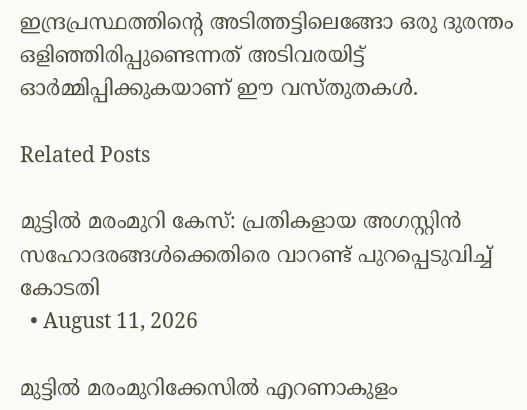ഇന്ദ്രപ്രസ്ഥത്തിൻ്റെ അടിത്തട്ടിലെങ്ങോ ഒരു ദുരന്തം ഒളിഞ്ഞിരിപ്പുണ്ടെന്നത് അടിവരയിട്ട് ഓർമ്മിപ്പിക്കുകയാണ് ഈ വസ്തുതകൾ.

Related Posts

മുട്ടിൽ മരംമുറി കേസ്: പ്രതികളായ അഗസ്റ്റിൻ സഹോദരങ്ങൾക്കെതിരെ വാറണ്ട് പുറപ്പെടുവിച്ച് കോടതി
  • August 11, 2026

മുട്ടിൽ മരംമുറിക്കേസിൽ എറണാകുളം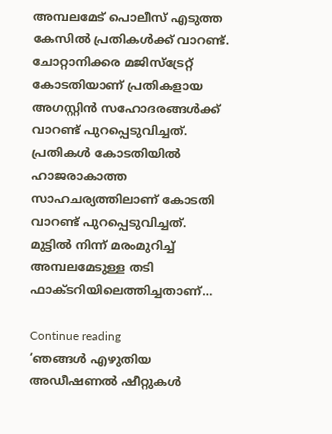അമ്പലമേട് പൊലീസ് എടുത്ത കേസിൽ പ്രതികൾക്ക് വാറണ്ട്. ചോറ്റാനിക്കര മജിസ്ട്രേറ്റ് കോടതിയാണ് പ്രതികളായ അഗസ്റ്റിൻ സഹോദരങ്ങൾക്ക് വാറണ്ട് പുറപ്പെടുവിച്ചത്. പ്രതികൾ കോടതിയിൽ ഹാജരാകാത്ത സാഹചര്യത്തിലാണ് കോടതി വാറണ്ട് പുറപ്പെടുവിച്ചത്. മുട്ടിൽ നിന്ന് മരംമുറിച്ച് അമ്പലമേടുള്ള തടി ഫാക്ടറിയിലെത്തിച്ചതാണ്…

Continue reading
‘ഞങ്ങള്‍ എഴുതിയ അഡീഷണല്‍ ഷീറ്റുകള്‍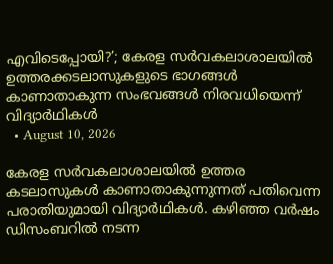എവിടെപ്പോയി?’; കേരള സര്‍വകലാശാലയില്‍ ഉത്തരക്കടലാസുകളുടെ ഭാഗങ്ങള്‍ കാണാതാകുന്ന സംഭവങ്ങള്‍ നിരവധിയെന്ന് വിദ്യാര്‍ഥികള്‍
  • August 10, 2026

കേരള സര്‍വകലാശാലയില്‍ ഉത്തര കടലാസുകള്‍ കാണാതാകുന്നുന്നത് പതിവെന്ന പരാതിയുമായി വിദ്യാര്‍ഥികള്‍. കഴിഞ്ഞ വര്‍ഷം ഡിസംബറില്‍ നടന്ന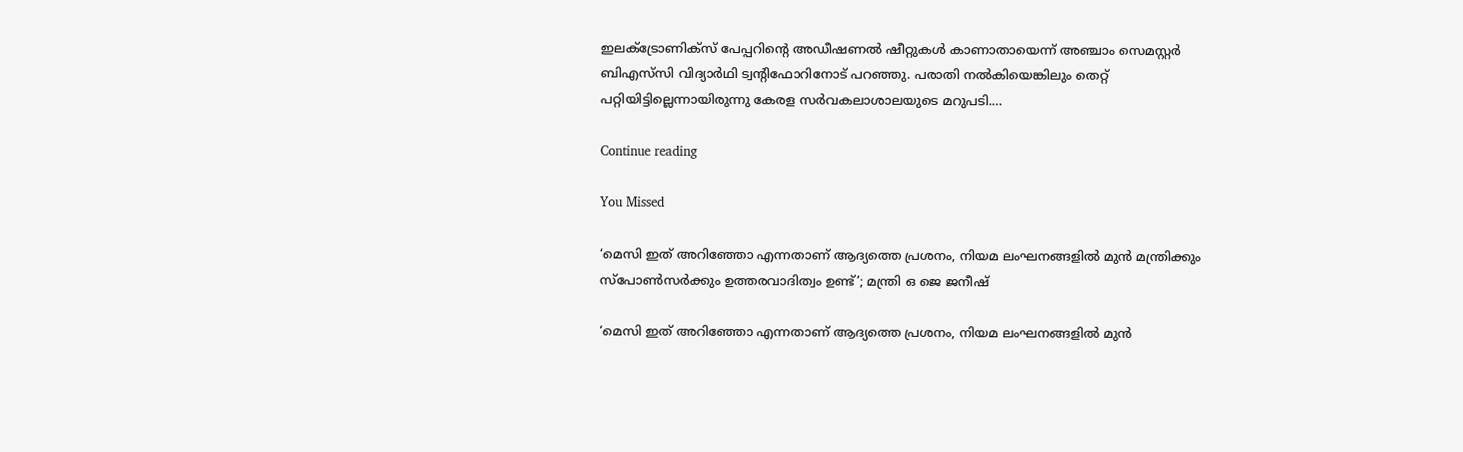ഇലക്ട്രോണിക്‌സ് പേപ്പറിന്റെ അഡീഷണല്‍ ഷീറ്റുകള്‍ കാണാതായെന്ന് അഞ്ചാം സെമസ്റ്റര്‍ ബിഎസ്‌സി വിദ്യാര്‍ഥി ട്വന്റിഫോറിനോട് പറഞ്ഞു. പരാതി നല്‍കിയെങ്കിലും തെറ്റ് പറ്റിയിട്ടില്ലെന്നായിരുന്നു കേരള സര്‍വകലാശാലയുടെ മറുപടി.…

Continue reading

You Missed

‘മെസി ഇത് അറിഞ്ഞോ എന്നതാണ് ആദ്യത്തെ പ്രശനം, നിയമ ലംഘനങ്ങളിൽ മുൻ മന്ത്രിക്കും സ്പോൺസർക്കും ഉത്തരവാദിത്വം ഉണ്ട്’; മന്ത്രി ഒ ജെ ജനീഷ്

‘മെസി ഇത് അറിഞ്ഞോ എന്നതാണ് ആദ്യത്തെ പ്രശനം, നിയമ ലംഘനങ്ങളിൽ മുൻ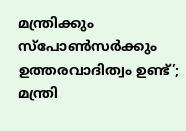മന്ത്രിക്കും സ്പോൺസർക്കും ഉത്തരവാദിത്വം ഉണ്ട്’; മന്ത്രി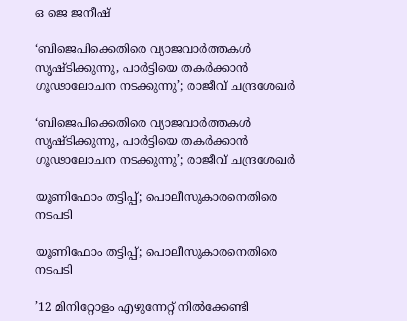ഒ ജെ ജനീഷ്

‘ബിജെപിക്കെതിരെ വ്യാജവാർത്തകൾ സൃഷ്‌ടിക്കുന്നു, പാർട്ടിയെ തകർക്കാൻ ഗൂഢാലോചന നടക്കുന്നു’; രാജീവ് ചന്ദ്രശേഖർ

‘ബിജെപിക്കെതിരെ വ്യാജവാർത്തകൾ സൃഷ്‌ടിക്കുന്നു, പാർട്ടിയെ തകർക്കാൻ ഗൂഢാലോചന നടക്കുന്നു’; രാജീവ് ചന്ദ്രശേഖർ

യൂണിഫോം തട്ടിപ്പ്; പൊലീസുകാരനെതിരെ നടപടി

യൂണിഫോം തട്ടിപ്പ്; പൊലീസുകാരനെതിരെ നടപടി

’12 മിനിറ്റോളം എഴുന്നേറ്റ് നിൽക്കേണ്ടി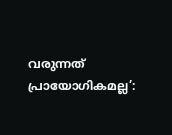വരുന്നത് പ്രായോഗികമല്ല’: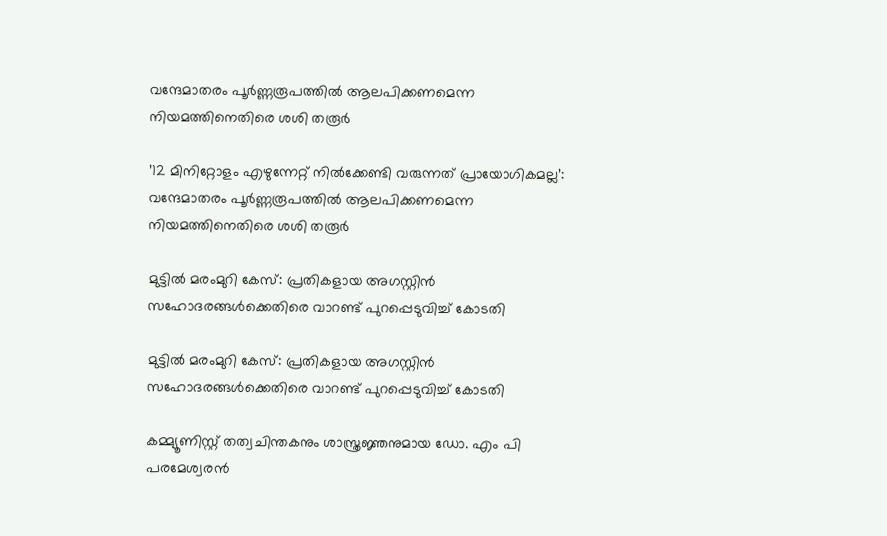വന്ദേമാതരം പൂർണ്ണരൂപത്തിൽ ആലപിക്കണമെന്ന നിയമത്തിനെതിരെ ശശി തരൂർ

’12 മിനിറ്റോളം എഴുന്നേറ്റ് നിൽക്കേണ്ടി വരുന്നത് പ്രായോഗികമല്ല’: വന്ദേമാതരം പൂർണ്ണരൂപത്തിൽ ആലപിക്കണമെന്ന നിയമത്തിനെതിരെ ശശി തരൂർ

മുട്ടിൽ മരംമുറി കേസ്: പ്രതികളായ അഗസ്റ്റിൻ സഹോദരങ്ങൾക്കെതിരെ വാറണ്ട് പുറപ്പെടുവിച്ച് കോടതി

മുട്ടിൽ മരംമുറി കേസ്: പ്രതികളായ അഗസ്റ്റിൻ സഹോദരങ്ങൾക്കെതിരെ വാറണ്ട് പുറപ്പെടുവിച്ച് കോടതി

കമ്മ്യൂണിസ്റ്റ് തത്വചിന്തകനും ശാസ്ത്രജ്ഞനുമായ ഡോ. എം പി പരമേശ്വരൻ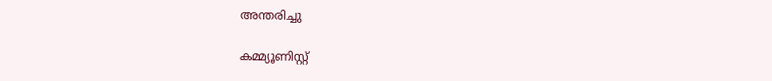അന്തരിച്ചു‌

കമ്മ്യൂണിസ്റ്റ്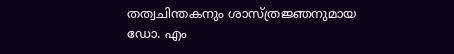തത്വചിന്തകനും ശാസ്ത്രജ്ഞനുമായ ഡോ. എം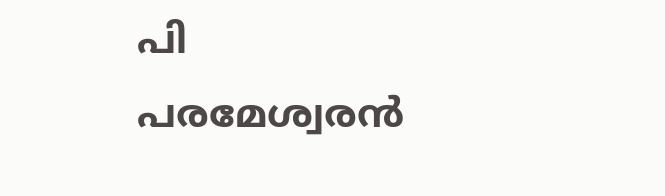പി പരമേശ്വരൻ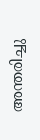അന്തരിച്ചു‌